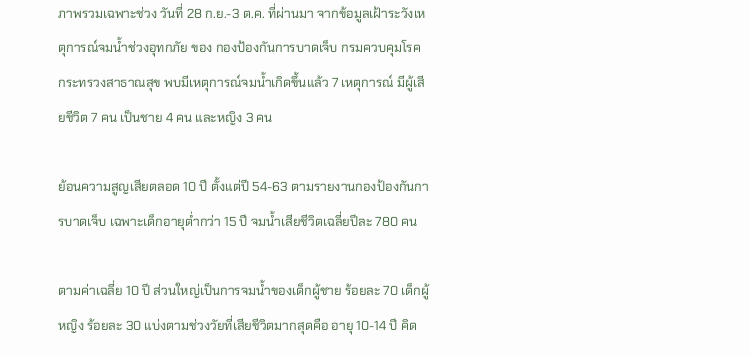ภาพรวมเฉพาะช่วง วันที่ 28 ก.ย.-3 ต.ค. ที่ผ่านมา จากข้อมูลเฝ้าระวังเหตุการณ์จมน้ำช่วงอุทกภัย ของ กองป้องกันการบาดเจ็บ กรมควบคุมโรค กระทรวงสาธาณสุข พบมีเหตุการณ์จมน้ำเกิดขึ้นแล้ว 7 เหตุการณ์ มีผู้เสียชีวิต 7 คน เป็นชาย 4 คน และหญิง 3 คน

ย้อนความสูญเสียตลอด 10 ปี ตั้งแต่ปี 54-63 ตามรายงานกองป้องกันการบาดเจ็บ เฉพาะเด็กอายุต่ำกว่า 15 ปี จมน้ำเสียชีวิตเฉลี่ยปีละ 780 คน

ตามค่าเฉลี่ย 10 ปี ส่วนใหญ่เป็นการจมน้ำของเด็กผู้ชาย ร้อยละ 70 เด็กผู้หญิง ร้อยละ 30 แบ่งตามช่วงวัยที่เสียชีวิตมากสุดคือ อายุ 10-14 ปี คิด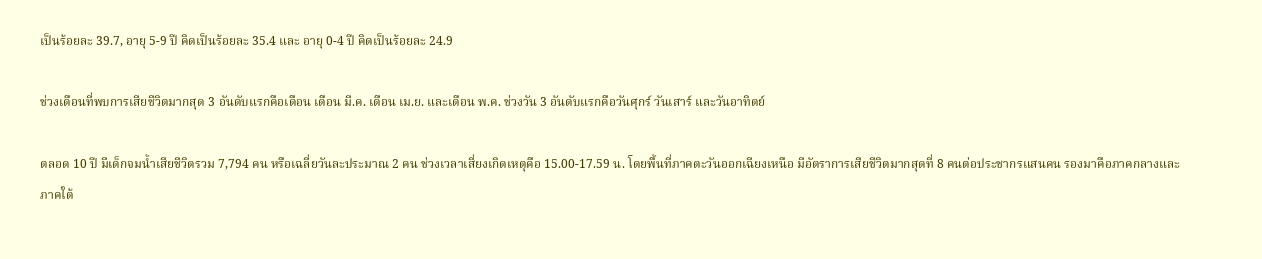เป็นร้อยละ 39.7, อายุ 5-9 ปี คิดเป็นร้อยละ 35.4 และ อายุ 0-4 ปี คิดเป็นร้อยละ 24.9

ช่วงเดือนที่พบการเสียชีวิตมากสุด 3 อันดับแรกคือเดือน เดือน มี.ค. เดือน เม.ย. และเดือน พ.ค. ช่วงวัน 3 อันดับแรกคือวันศุกร์ วันเสาร์ และวันอาทิตย์

ตลอด 10 ปี มีเด็กจมน้ำเสียชีวิตรวม 7,794 คน หรือเฉลี่ยวันละประมาณ 2 คน ช่วงเวลาเสี่ยงเกิดเหตุคือ 15.00-17.59 น. โดยพื้นที่ภาคตะวันออกเฉียงเหนือ มีอัตราการเสียชีวิตมากสุดที่ 8 คนต่อประชากรแสนคน รองมาคือภาคกลางและภาคใต้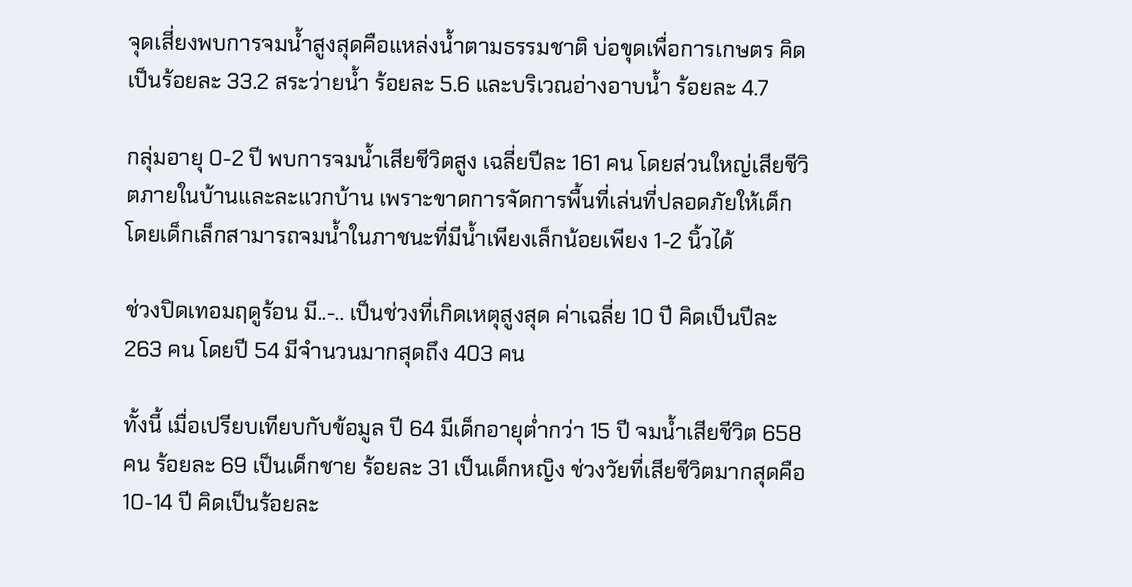จุดเสี่ยงพบการจมน้ำสูงสุดคือแหล่งน้ำตามธรรมชาติ บ่อขุดเพื่อการเกษตร คิดเป็นร้อยละ 33.2 สระว่ายน้ำ ร้อยละ 5.6 และบริเวณอ่างอาบน้ำ ร้อยละ 4.7

กลุ่มอายุ 0-2 ปี พบการจมน้ำเสียชีวิตสูง เฉลี่ยปีละ 161 คน โดยส่วนใหญ่เสียชีวิตภายในบ้านและละแวกบ้าน เพราะขาดการจัดการพื้นที่เล่นที่ปลอดภัยให้เด็ก โดยเด็กเล็กสามารถจมน้ำในภาชนะที่มีน้ำเพียงเล็กน้อยเพียง 1-2 นิ้วได้

ช่วงปิดเทอมฤดูร้อน มี..-.. เป็นช่วงที่เกิดเหตุสูงสุด ค่าเฉลี่ย 10 ปี คิดเป็นปีละ 263 คน โดยปี 54 มีจำนวนมากสุดถึง 403 คน

ทั้งนี้ เมื่อเปรียบเทียบกับข้อมูล ปี 64 มีเด็กอายุต่ำกว่า 15 ปี จมน้ำเสียชีวิต 658 คน ร้อยละ 69 เป็นเด็กชาย ร้อยละ 31 เป็นเด็กหญิง ช่วงวัยที่เสียชีวิตมากสุดคือ 10-14 ปี คิดเป็นร้อยละ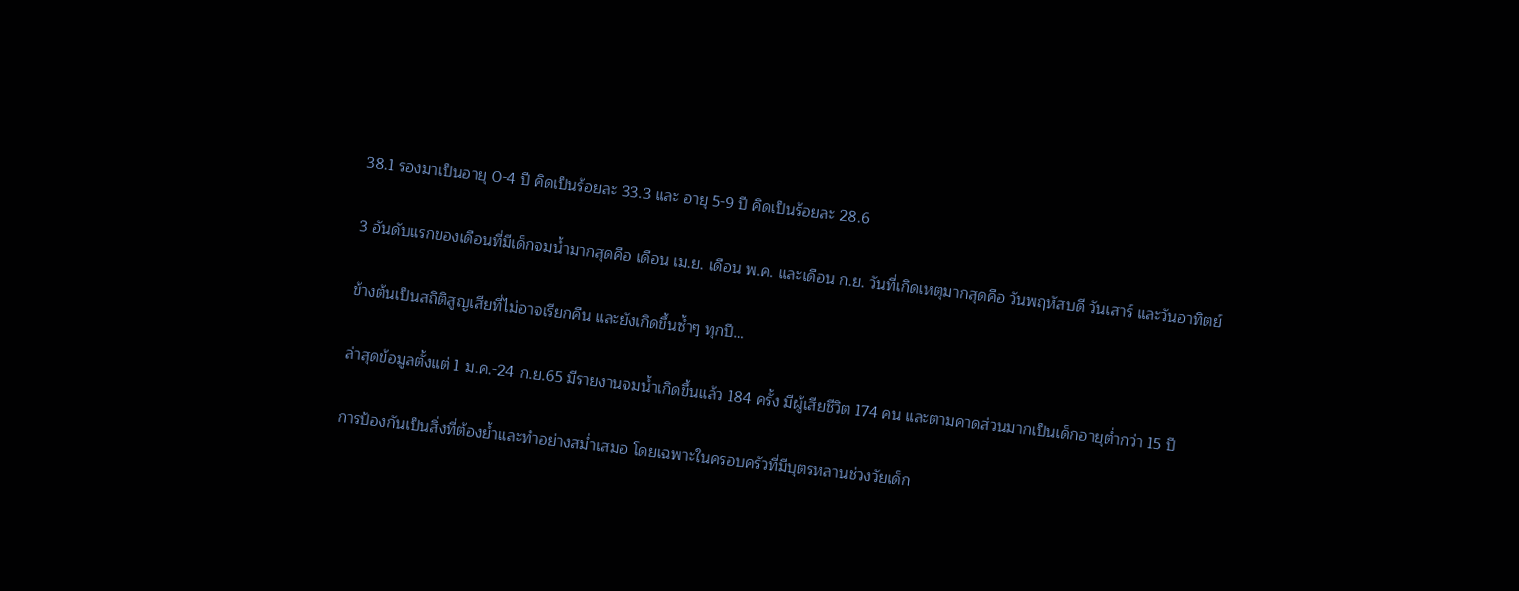38.1 รองมาเป็นอายุ 0-4 ปี คิดเป็นร้อยละ 33.3 และ อายุ 5-9 ปี คิดเป็นร้อยละ 28.6

3 อันดับแรกของเดือนที่มีเด็กจมน้ำมากสุดคือ เดือน เม.ย. เดือน พ.ค. และเดือน ก.ย. วันที่เกิดเหตุมากสุดคือ วันพฤหัสบดี วันเสาร์ และวันอาทิตย์

ข้างต้นเป็นสถิติสูญเสียที่ไม่อาจเรียกคืน และยังเกิดขึ้นซ้ำๆ ทุกปี…

ล่าสุดข้อมูลตั้งแต่ 1 ม.ค.-24 ก.ย.65 มีรายงานจมน้ำเกิดขึ้นแล้ว 184 ครั้ง มีผู้เสียชีวิต 174 คน และตามคาดส่วนมากเป็นเด็กอายุต่ำกว่า 15 ปี

การป้องกันเป็นสิ่งที่ต้องย้ำและทำอย่างสม่ำเสมอ โดยเฉพาะในครอบครัวที่มีบุตรหลานช่วงวัยเด็ก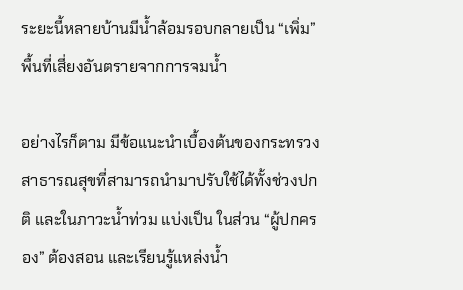ระยะนี้หลายบ้านมีน้ำล้อมรอบกลายเป็น “เพิ่ม” พื้นที่เสี่ยงอันตรายจากการจมน้ำ

อย่างไรก็ตาม มีข้อแนะนำเบื้องต้นของกระทรวงสาธารณสุขที่สามารถนำมาปรับใช้ได้ทั้งช่วงปกติ และในภาวะน้ำท่วม แบ่งเป็น ในส่วน “ผู้ปกครอง” ต้องสอน และเรียนรู้แหล่งน้ำ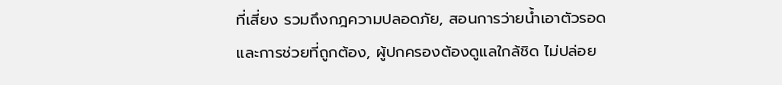ที่เสี่ยง รวมถึงกฎความปลอดภัย, สอนการว่ายน้ำเอาตัวรอดและการช่วยที่ถูกต้อง, ผู้ปกครองต้องดูแลใกล้ชิด ไม่ปล่อย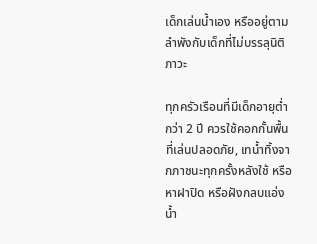เด็กเล่นน้ำเอง หรืออยู่ตามลำพังกับเด็กที่ไม่บรรลุนิติภาวะ

ทุกครัวเรือนที่มีเด็กอายุต่ำกว่า 2 ปี ควรใช้คอกกั้นพื้นที่เล่นปลอดภัย, เทน้ำทิ้งจากภาชนะทุกครั้งหลังใช้ หรือหาฝาปิด หรือฝังกลบแอ่งน้ำ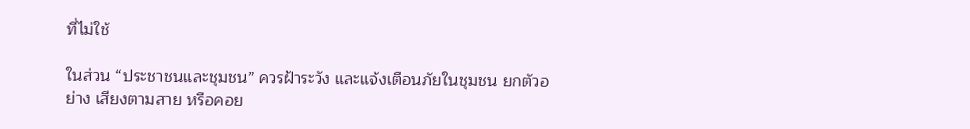ที่ไม่ใช้

ในส่วน “ประชาชนและชุมชน” ควรฝ้าระวัง และแจ้งเตือนภัยในชุมชน ยกตัวอย่าง เสียงตามสาย หรือคอย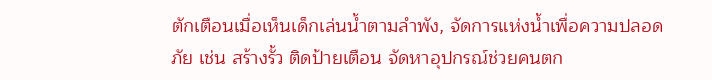ตักเตือนเมื่อเห็นเด็กเล่นน้ำตามลำพัง, จัดการแห่งน้ำเพื่อความปลอดภัย เช่น สร้างรั้ว ติดป้ายเตือน จัดหาอุปกรณ์ช่วยคนตก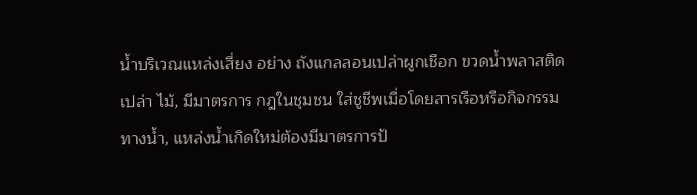น้ำบริเวณแหล่งเสี่ยง อย่าง ถังแกลลอนเปล่าผูกเชือก ขวดน้ำพลาสติดเปล่า ไม้, มีมาตรการ กฎในชุมชน ใส่ชูชีพเมื่อโดยสารเรือหรือกิจกรรมทางน้ำ, แหล่งน้ำเกิดใหม่ต้องมีมาตรการป้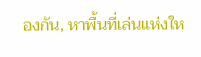องกัน, หาพื้นที่เล่นแห่งให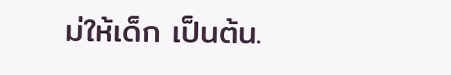ม่ให้เด็ก เป็นต้น.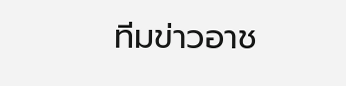ทีมข่าวอาช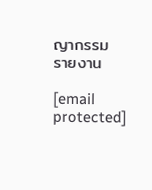ญากรรม รายงาน

[email protected]